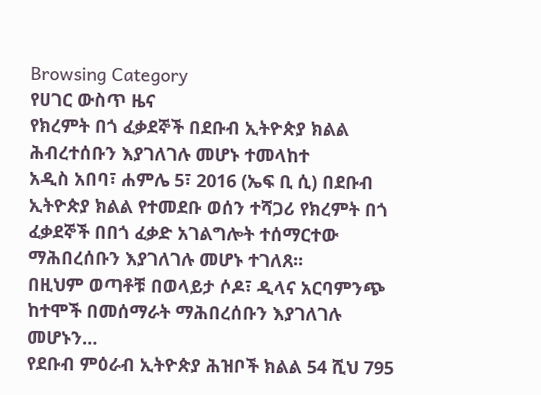Browsing Category
የሀገር ውስጥ ዜና
የክረምት በጎ ፈቃደኞች በደቡብ ኢትዮጵያ ክልል ሕብረተሰቡን እያገለገሉ መሆኑ ተመላከተ
አዲስ አበባ፣ ሐምሌ 5፣ 2016 (ኤፍ ቢ ሲ) በደቡብ ኢትዮጵያ ክልል የተመደቡ ወሰን ተሻጋሪ የክረምት በጎ ፈቃደኞች በበጎ ፈቃድ አገልግሎት ተሰማርተው ማሕበረሰቡን እያገለገሉ መሆኑ ተገለጸ፡፡
በዚህም ወጣቶቹ በወላይታ ሶዶ፣ ዲላና አርባምንጭ ከተሞች በመሰማራት ማሕበረሰቡን እያገለገሉ መሆኑን…
የደቡብ ምዕራብ ኢትዮጵያ ሕዝቦች ክልል 54 ሺህ 795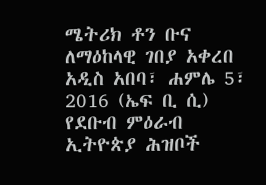ሜትሪክ ቶን ቡና ለማዕከላዊ ገበያ አቀረበ
አዲስ አበባ፣ ሐምሌ 5፣ 2016 (ኤፍ ቢ ሲ) የደቡብ ምዕራብ ኢትዮጵያ ሕዝቦች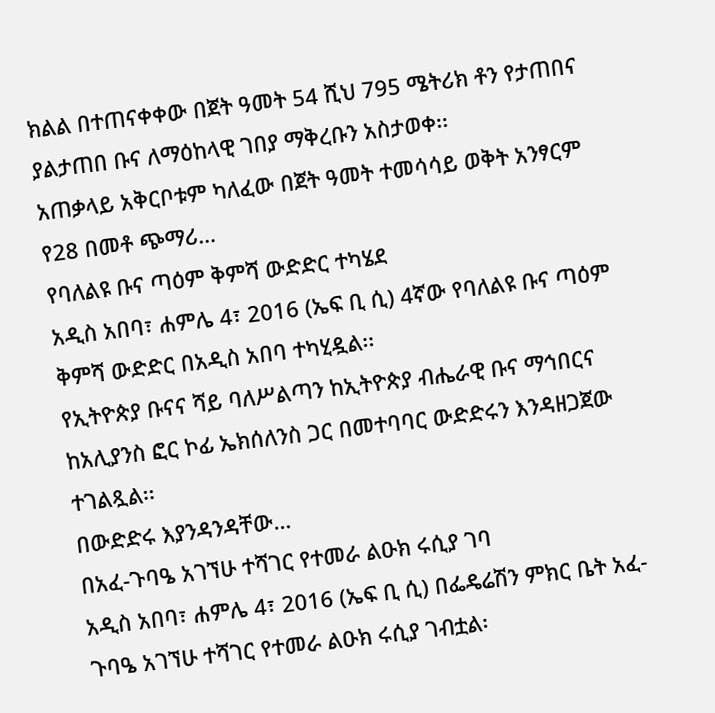ክልል በተጠናቀቀው በጀት ዓመት 54 ሺህ 795 ሜትሪክ ቶን የታጠበና ያልታጠበ ቡና ለማዕከላዊ ገበያ ማቅረቡን አስታወቀ፡፡
አጠቃላይ አቅርቦቱም ካለፈው በጀት ዓመት ተመሳሳይ ወቅት አንፃርም የ28 በመቶ ጭማሪ…
የባለልዩ ቡና ጣዕም ቅምሻ ውድድር ተካሄደ
አዲስ አበባ፣ ሐምሌ 4፣ 2016 (ኤፍ ቢ ሲ) 4ኛው የባለልዩ ቡና ጣዕም ቅምሻ ውድድር በአዲስ አበባ ተካሂዷል፡፡
የኢትዮጵያ ቡናና ሻይ ባለሥልጣን ከኢትዮጵያ ብሔራዊ ቡና ማኅበርና ከአሊያንስ ፎር ኮፊ ኤክሰለንስ ጋር በመተባባር ውድድሩን እንዳዘጋጀው ተገልጿል፡፡
በውድድሩ እያንዳንዳቸው…
በአፈ-ጉባዔ አገኘሁ ተሻገር የተመራ ልዑክ ሩሲያ ገባ
አዲስ አበባ፣ ሐምሌ 4፣ 2016 (ኤፍ ቢ ሲ) በፌዴሬሽን ምክር ቤት አፈ-ጉባዔ አገኘሁ ተሻገር የተመራ ልዑክ ሩሲያ ገብቷል፡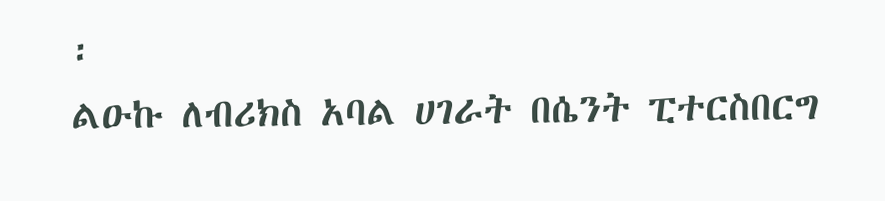፡
ልዑኩ ለብሪክስ አባል ሀገራት በሴንት ፒተርስበርግ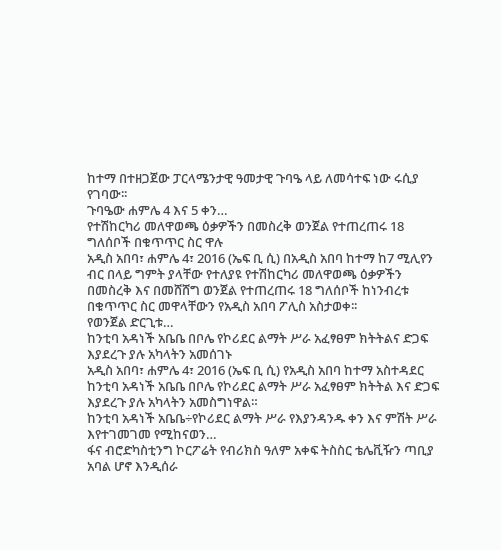ከተማ በተዘጋጀው ፓርላሜንታዊ ዓመታዊ ጉባዔ ላይ ለመሳተፍ ነው ሩሲያ የገባው፡፡
ጉባዔው ሐምሌ 4 እና 5 ቀን…
የተሽከርካሪ መለዋወጫ ዕቃዎችን በመስረቅ ወንጀል የተጠረጠሩ 18 ግለሰቦች በቁጥጥር ስር ዋሉ
አዲስ አበባ፣ ሐምሌ 4፣ 2016 (ኤፍ ቢ ሲ) በአዲስ አበባ ከተማ ከ7 ሚሊየን ብር በላይ ግምት ያላቸው የተለያዩ የተሽከርካሪ መለዋወጫ ዕቃዎችን በመስረቅ እና በመሸሸግ ወንጀል የተጠረጠሩ 18 ግለሰቦች ከነንብረቱ በቁጥጥር ስር መዋላቸውን የአዲስ አበባ ፖሊስ አስታወቀ፡፡
የወንጀል ድርጊቱ…
ከንቲባ አዳነች አቤቤ በቦሌ የኮሪደር ልማት ሥራ አፈፃፀም ክትትልና ድጋፍ እያደረጉ ያሉ አካላትን አመሰገኑ
አዲስ አበባ፣ ሐምሌ 4፣ 2016 (ኤፍ ቢ ሲ) የአዲስ አበባ ከተማ አስተዳደር ከንቲባ አዳነች አቤቤ በቦሌ የኮሪደር ልማት ሥራ አፈፃፀም ክትትል እና ድጋፍ እያደረጉ ያሉ አካላትን አመስግነዋል።
ከንቲባ አዳነች አቤቤ÷የኮሪደር ልማት ሥራ የእያንዳንዱ ቀን እና ምሽት ሥራ እየተገመገመ የሚከናወን…
ፋና ብሮድካስቲንግ ኮርፖሬት የብሪክስ ዓለም አቀፍ ትስስር ቴሌቪዥን ጣቢያ አባል ሆኖ እንዲሰራ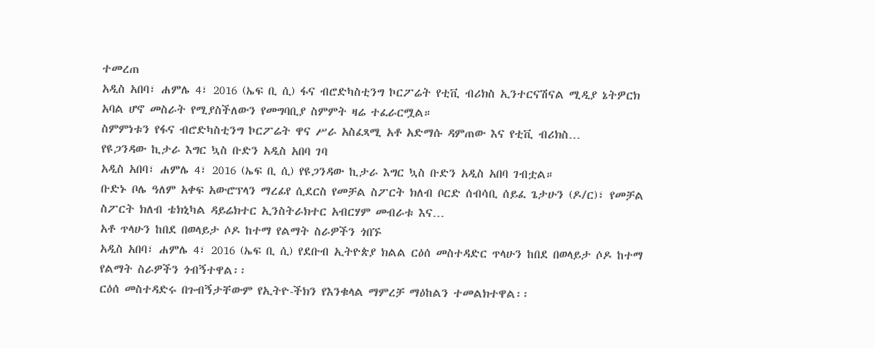ተመረጠ
አዲስ አበባ፣ ሐምሌ 4፣ 2016 (ኤፍ ቢ ሲ) ፋና ብሮድካስቲንግ ኮርፖሬት የቲቪ ብሪክስ ኢንተርናሽናል ሚዲያ ኔትዎርክ አባል ሆኖ መስራት የሚያስችለውን የመግባቢያ ስምምት ዛሬ ተፈራርሟል።
ስምምነቱን የፋና ብሮድካስቲንግ ኮርፖሬት ዋና ሥራ አስፈጻሚ አቶ አድማሱ ዳምጠው እና የቲቪ ብሪክስ…
የዩጋንዳው ኪታራ እግር ኳስ ቡድን አዲስ አበባ ገባ
አዲስ አበባ፣ ሐምሌ 4፣ 2016 (ኤፍ ቢ ሲ) የዩጋንዳው ኪታራ እግር ኳስ ቡድን አዲስ አበባ ገብቷል።
ቡድኑ ቦሌ ዓለም አቀፍ አውሮፕላን ማረፊየ ሲደርስ የመቻል ስፖርት ክለብ ቦርድ ሰብሳቢ ሰይፈ ጌታሁን (ዶ/ር)፣ የመቻል ስፖርት ክለብ ቴክኒካል ዳይሬክተር ኢንስትራክተር አብርሃም መብራቱ እና…
አቶ ጥላሁን ከበደ በወላይታ ሶዶ ከተማ የልማት ስራዎችን ጎበኙ
አዲስ አበባ፣ ሐምሌ 4፣ 2016 (ኤፍ ቢ ሲ) የደቡብ ኢትዮጵያ ክልል ርዕሰ መስተዳድር ጥላሁን ከበደ በወላይታ ሶዶ ከተማ የልማት ስራዎችን ጎብኝተዋል፡፡
ርዕሰ መስተዳድሩ በጉብኝታቸውም የኢትዮ-ችክን የእንቁላል ማምረቻ ማዕከልን ተመልክተዋል፡፡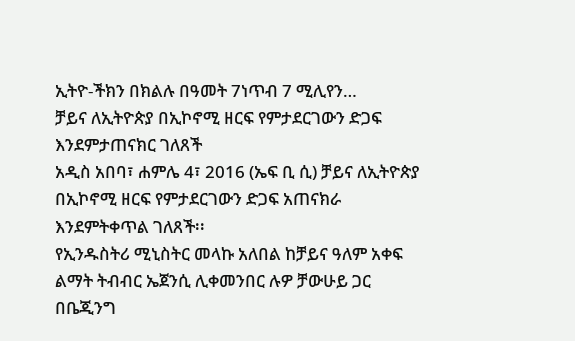ኢትዮ-ችክን በክልሉ በዓመት 7ነጥብ 7 ሚሊየን…
ቻይና ለኢትዮጵያ በኢኮኖሚ ዘርፍ የምታደርገውን ድጋፍ እንደምታጠናክር ገለጸች
አዲስ አበባ፣ ሐምሌ 4፣ 2016 (ኤፍ ቢ ሲ) ቻይና ለኢትዮጵያ በኢኮኖሚ ዘርፍ የምታደርገውን ድጋፍ አጠናክራ እንደምትቀጥል ገለጸች፡፡
የኢንዱስትሪ ሚኒስትር መላኩ አለበል ከቻይና ዓለም አቀፍ ልማት ትብብር ኤጀንሲ ሊቀመንበር ሉዎ ቻውሁይ ጋር በቤጂንግ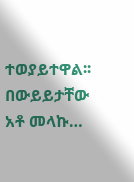ተወያይተዋል፡፡
በውይይታቸው አቶ መላኩ…